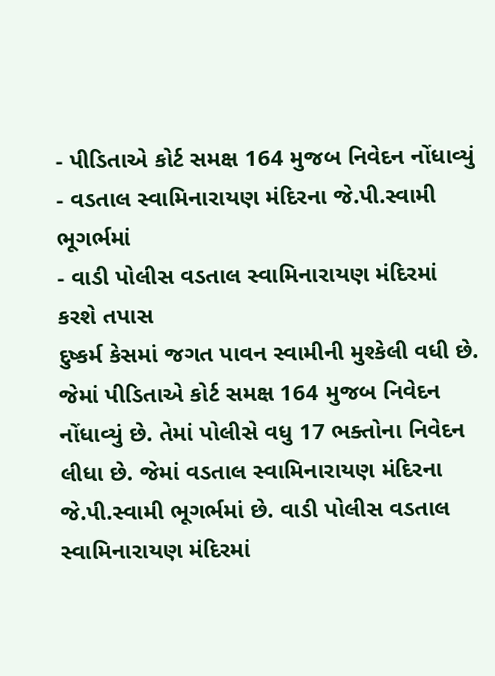- પીડિતાએ કોર્ટ સમક્ષ 164 મુજબ નિવેદન નોંધાવ્યું
- વડતાલ સ્વામિનારાયણ મંદિરના જે.પી.સ્વામી ભૂગર્ભમાં
- વાડી પોલીસ વડતાલ સ્વામિનારાયણ મંદિરમાં કરશે તપાસ
દુષ્કર્મ કેસમાં જગત પાવન સ્વામીની મુશ્કેલી વધી છે. જેમાં પીડિતાએ કોર્ટ સમક્ષ 164 મુજબ નિવેદન નોંધાવ્યું છે. તેમાં પોલીસે વધુ 17 ભક્તોના નિવેદન લીધા છે. જેમાં વડતાલ સ્વામિનારાયણ મંદિરના જે.પી.સ્વામી ભૂગર્ભમાં છે. વાડી પોલીસ વડતાલ સ્વામિનારાયણ મંદિરમાં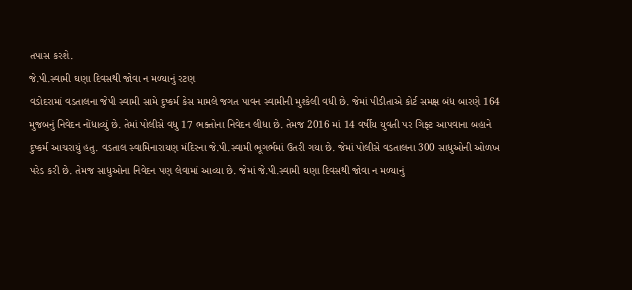તપાસ કરશે.
જે.પી.સ્વામી ઘણા દિવસથી જોવા ન મળ્યાનું રટણ
વડોદરામાં વડતાલના જેપી સ્વામી સામે દુષ્કર્મ કેસ મામલે જગત પાવન સ્વામીની મુશ્કેલી વધી છે. જેમાં પીડીતાએ કોર્ટ સમક્ષ બંધ બારણે 164 મુજબનું નિવેદન નોંધાવ્યું છે. તેમાં પોલીસે વધુ 17 ભક્તોના નિવેદન લીધા છે. તેમજ 2016 માં 14 વર્ષીય યુવતી પર ગિફ્ટ આપવાના બહાને દુષ્કર્મ આચરાયું હતુ. વડતાલ સ્વામિનારાયણ મંદિરના જે.પી.સ્વામી ભૂગર્ભમાં ઉતરી ગયા છે. જેમાં પોલીસે વડતાલના 300 સાધુઓની ઓળખ પરેડ કરી છે. તેમજ સાધુઓના નિવેદન પણ લેવામાં આવ્યા છે. જેમાં જે.પી.સ્વામી ઘણા દિવસથી જોવા ન મળ્યાનું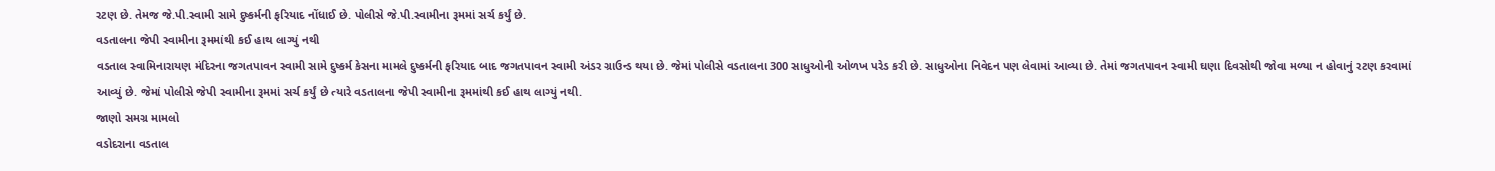રટણ છે. તેમજ જે.પી.સ્વામી સામે દુષ્કર્મની ફરિયાદ નોંધાઈ છે. પોલીસે જે.પી.સ્વામીના રૂમમાં સર્ચ કર્યું છે.
વડતાલના જેપી સ્વામીના રૂમમાંથી કઈ હાથ લાગ્યું નથી
વડતાલ સ્વામિનારાયણ મંદિરના જગતપાવન સ્વામી સામે દુષ્કર્મ કેસના મામલે દુષ્કર્મની ફરિયાદ બાદ જગતપાવન સ્વામી અંડર ગ્રાઉન્ડ થયા છે. જેમાં પોલીસે વડતાલના 300 સાધુઓની ઓળખ પરેડ કરી છે. સાધુઓના નિવેદન પણ લેવામાં આવ્યા છે. તેમાં જગતપાવન સ્વામી ઘણા દિવસોથી જોવા મળ્યા ન હોવાનું રટણ કરવામાં આવ્યું છે. જેમાં પોલીસે જેપી સ્વામીના રૂમમાં સર્ચ કર્યું છે ત્યારે વડતાલના જેપી સ્વામીના રૂમમાંથી કઈ હાથ લાગ્યું નથી.
જાણો સમગ્ર મામલો
વડોદરાના વડતાલ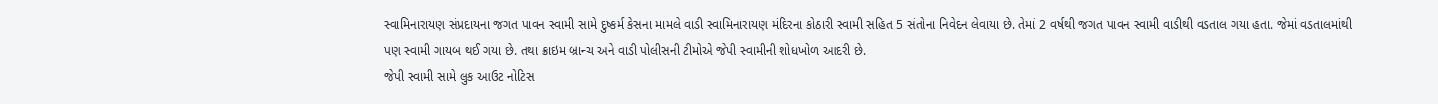સ્વામિનારાયણ સંપ્રદાયના જગત પાવન સ્વામી સામે દુષ્કર્મ કેસના મામલે વાડી સ્વામિનારાયણ મંદિરના કોઠારી સ્વામી સહિત 5 સંતોના નિવેદન લેવાયા છે. તેમાં 2 વર્ષથી જગત પાવન સ્વામી વાડીથી વડતાલ ગયા હતા. જેમાં વડતાલમાંથી પણ સ્વામી ગાયબ થઈ ગયા છે. તથા ક્રાઇમ બ્રાન્ચ અને વાડી પોલીસની ટીમોએ જેપી સ્વામીની શોધખોળ આદરી છે.
જેપી સ્વામી સામે લુક આઉટ નોટિસ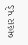બહાર પડે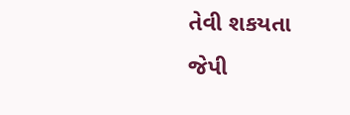તેવી શકયતા
જેપી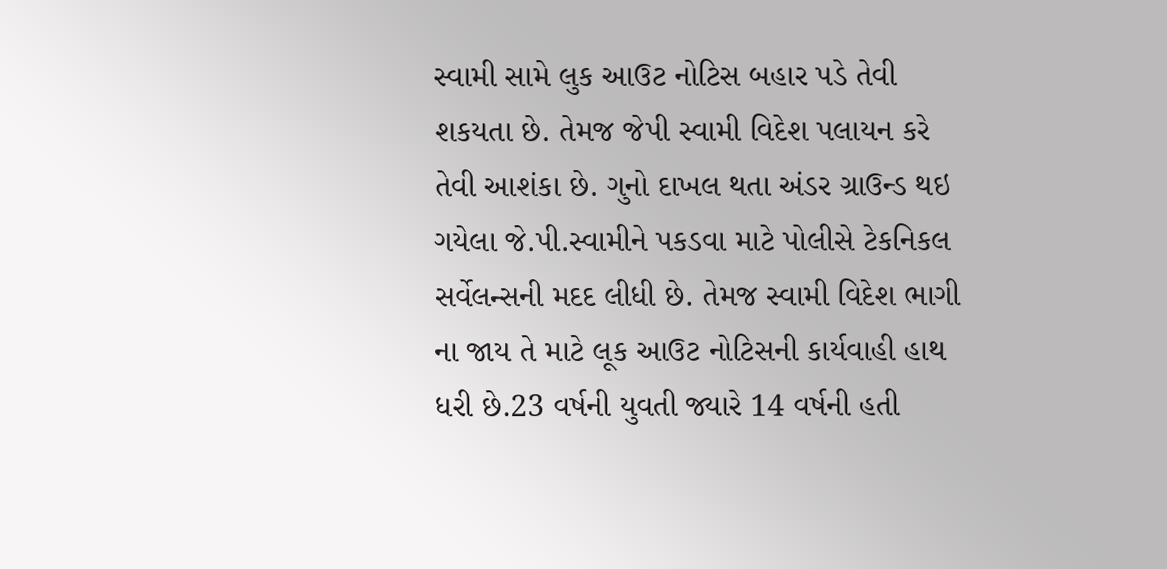સ્વામી સામે લુક આઉટ નોટિસ બહાર પડે તેવી શકયતા છે. તેમજ જેપી સ્વામી વિદેશ પલાયન કરે તેવી આશંકા છે. ગુનો દાખલ થતા અંડર ગ્રાઉન્ડ થઇ ગયેલા જે.પી.સ્વામીને પકડવા માટે પોલીસે ટેકનિકલ સર્વેલન્સની મદદ લીધી છે. તેમજ સ્વામી વિદેશ ભાગી ના જાય તે માટે લૂક આઉટ નોટિસની કાર્યવાહી હાથ ધરી છે.23 વર્ષની યુવતી જ્યારે 14 વર્ષની હતી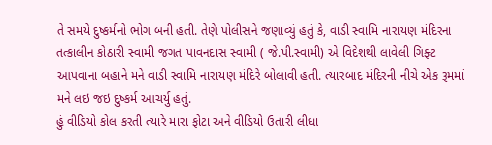તે સમયે દુષ્કર્મનો ભોગ બની હતી. તેણે પોલીસને જણાવ્યું હતું કે, વાડી સ્વામિ નારાયણ મંદિરના તત્કાલીન કોઠારી સ્વામી જગત પાવનદાસ સ્વામી ( જે.પી.સ્વામી) એ વિદેશથી લાવેલી ગિફ્ટ આપવાના બહાને મને વાડી સ્વામિ નારાયણ મંદિરે બોલાવી હતી. ત્યારબાદ મંદિરની નીચે એક રૂમમાં મને લઇ જઇ દુષ્કર્મ આચર્યુ હતું.
હું વીડિયો કોલ કરતી ત્યારે મારા ફોટા અને વીડિયો ઉતારી લીધા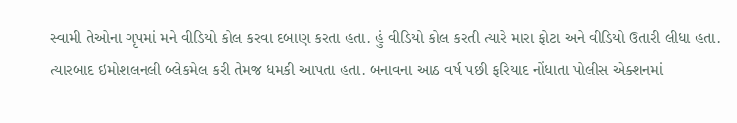સ્વામી તેઓના ગૃપમાં મને વીડિયો કોલ કરવા દબાણ કરતા હતા. હું વીડિયો કોલ કરતી ત્યારે મારા ફોટા અને વીડિયો ઉતારી લીધા હતા. ત્યારબાદ ઇમોશલનલી બ્લેકમેલ કરી તેમજ ધમકી આપતા હતા. બનાવના આઠ વર્ષ પછી ફરિયાદ નોંધાતા પોલીસ એક્શનમાં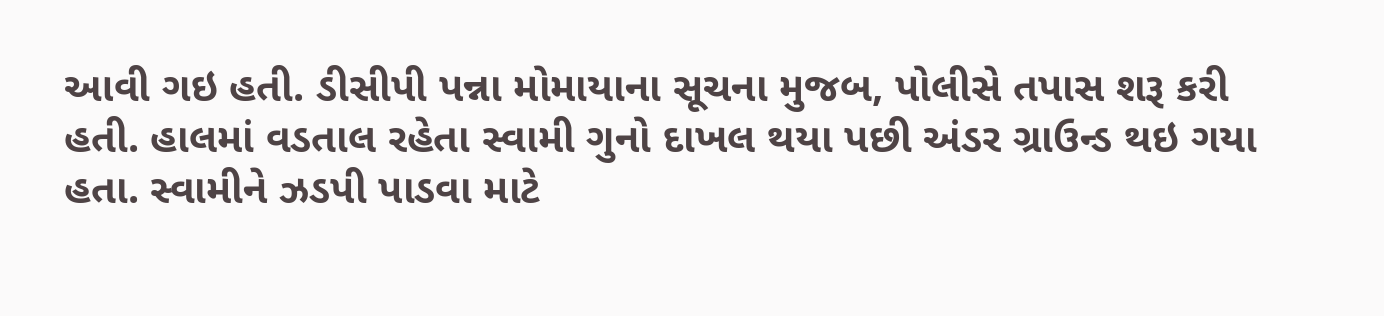આવી ગઇ હતી. ડીસીપી પન્ના મોમાયાના સૂચના મુજબ, પોલીસે તપાસ શરૂ કરી હતી. હાલમાં વડતાલ રહેતા સ્વામી ગુનો દાખલ થયા પછી અંડર ગ્રાઉન્ડ થઇ ગયા હતા. સ્વામીને ઝડપી પાડવા માટે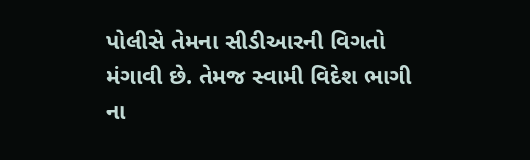પોલીસે તેમના સીડીઆરની વિગતો મંગાવી છે. તેમજ સ્વામી વિદેશ ભાગી ના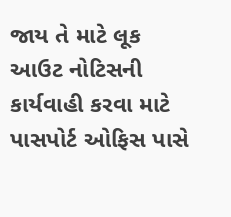જાય તે માટે લૂક આઉટ નોટિસની કાર્યવાહી કરવા માટે પાસપોર્ટ ઓફિસ પાસે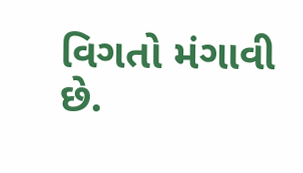વિગતો મંગાવી છે.